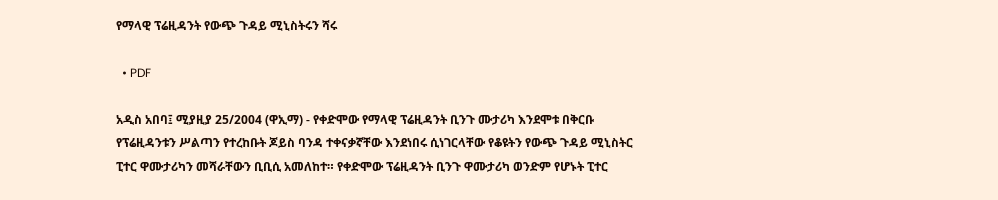የማላዊ ፕሬዚዳንት የውጭ ጉዳይ ሚኒስትሩን ሻሩ

  • PDF

አዲስ አበባ፤ ሚያዚያ 25/2004 (ዋኢማ) - የቀድሞው የማላዊ ፕሬዚዳንት ቢንጉ ሙታሪካ እንደሞቱ በቅርቡ የፕሬዚዳንቱን ሥልጣን የተረከቡት ጆይስ ባንዳ ተቀናቃኛቸው እንደነበሩ ሲነገርላቸው የቆዩትን የውጭ ጉዳይ ሚኒስትር ፒተር ዋሙታሪካን መሻራቸውን ቢቢሲ አመለከተ። የቀድሞው ፕሬዚዳንት ቢንጉ ዋሙታሪካ ወንድም የሆኑት ፒተር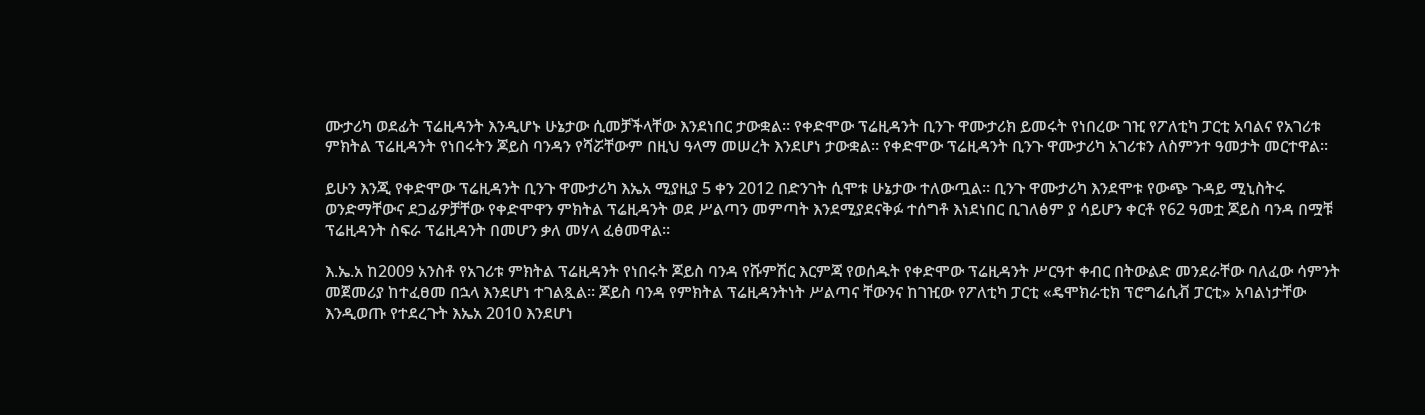ሙታሪካ ወደፊት ፕሬዚዳንት እንዲሆኑ ሁኔታው ሲመቻችላቸው እንደነበር ታውቋል። የቀድሞው ፕሬዚዳንት ቢንጉ ዋሙታሪክ ይመሩት የነበረው ገዢ የፖለቲካ ፓርቲ አባልና የአገሪቱ ምክትል ፕሬዚዳንት የነበሩትን ጆይስ ባንዳን የሻሯቸውም በዚህ ዓላማ መሠረት እንደሆነ ታውቋል። የቀድሞው ፕሬዚዳንት ቢንጉ ዋሙታሪካ አገሪቱን ለስምንተ ዓመታት መርተዋል።

ይሁን እንጂ የቀድሞው ፕሬዚዳንት ቢንጉ ዋሙታሪካ እኤአ ሚያዚያ 5 ቀን 2012 በድንገት ሲሞቱ ሁኔታው ተለውጧል። ቢንጉ ዋሙታሪካ እንደሞቱ የውጭ ጉዳይ ሚኒስትሩ ወንድማቸውና ደጋፊዎቻቸው የቀድሞዋን ምክትል ፕሬዚዳንት ወደ ሥልጣን መምጣት እንደሚያደናቅፉ ተሰግቶ እነደነበር ቢገለፅም ያ ሳይሆን ቀርቶ የ62 ዓመቷ ጆይስ ባንዳ በሟቹ ፕሬዚዳንት ስፍራ ፕሬዚዳንት በመሆን ቃለ መሃላ ፈፅመዋል።

እ.ኤ.አ ከ2009 አንስቶ የአገሪቱ ምክትል ፕሬዚዳንት የነበሩት ጆይስ ባንዳ የሹምሽር እርምጃ የወሰዱት የቀድሞው ፕሬዚዳንት ሥርዓተ ቀብር በትውልድ መንደራቸው ባለፈው ሳምንት መጀመሪያ ከተፈፀመ በኋላ እንደሆነ ተገልጿል። ጆይስ ባንዳ የምክትል ፕሬዚዳንትነት ሥልጣና ቸውንና ከገዢው የፖለቲካ ፓርቲ «ዴሞክራቲክ ፕሮግሬሲቭ ፓርቲ» አባልነታቸው እንዲወጡ የተደረጉት እኤአ 2010 እንደሆነ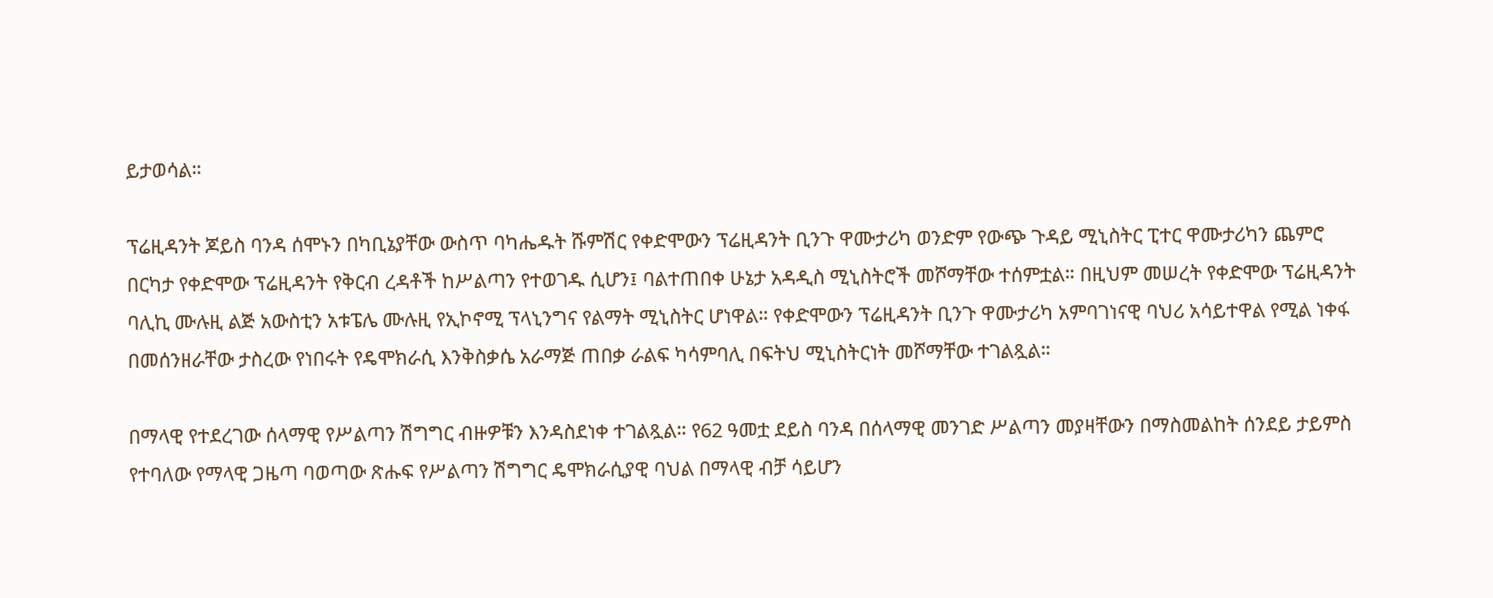ይታወሳል።

ፕሬዚዳንት ጆይስ ባንዳ ሰሞኑን በካቢኔያቸው ውስጥ ባካሔዱት ሹምሽር የቀድሞውን ፕሬዚዳንት ቢንጉ ዋሙታሪካ ወንድም የውጭ ጉዳይ ሚኒስትር ፒተር ዋሙታሪካን ጨምሮ በርካታ የቀድሞው ፕሬዚዳንት የቅርብ ረዳቶች ከሥልጣን የተወገዱ ሲሆን፤ ባልተጠበቀ ሁኔታ አዳዲስ ሚኒስትሮች መሾማቸው ተሰምቷል። በዚህም መሠረት የቀድሞው ፕሬዚዳንት ባሊኪ ሙሉዚ ልጅ አውስቲን አቱፔሌ ሙሉዚ የኢኮኖሚ ፕላኒንግና የልማት ሚኒስትር ሆነዋል። የቀድሞውን ፕሬዚዳንት ቢንጉ ዋሙታሪካ አምባገነናዊ ባህሪ አሳይተዋል የሚል ነቀፋ በመሰንዘራቸው ታስረው የነበሩት የዴሞክራሲ እንቅስቃሴ አራማጅ ጠበቃ ራልፍ ካሳምባሊ በፍትህ ሚኒስትርነት መሾማቸው ተገልጿል።

በማላዊ የተደረገው ሰላማዊ የሥልጣን ሽግግር ብዙዎቹን እንዳስደነቀ ተገልጿል። የ62 ዓመቷ ደይስ ባንዳ በሰላማዊ መንገድ ሥልጣን መያዛቸውን በማስመልከት ሰንደይ ታይምስ የተባለው የማላዊ ጋዜጣ ባወጣው ጽሑፍ የሥልጣን ሽግግር ዴሞክራሲያዊ ባህል በማላዊ ብቻ ሳይሆን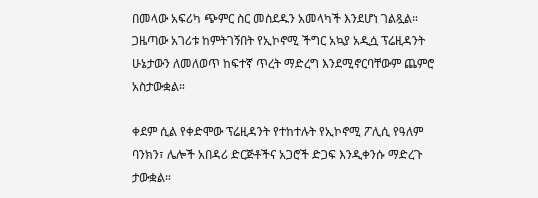በመላው አፍሪካ ጭምር ስር መስደዱን አመላካች እንደሆነ ገልጿል። ጋዜጣው አገሪቱ ከምትገኝበት የኢኮኖሚ ችግር አኳያ አዲሷ ፕሬዚዳንት ሁኔታውን ለመለወጥ ከፍተኛ ጥረት ማድረግ እንደሚኖርባቸውም ጨምሮ አስታውቋል።

ቀደም ሲል የቀድሞው ፕሬዚዳንት የተከተሉት የኢኮኖሚ ፖሊሲ የዓለም ባንክን፣ ሌሎች አበዳሪ ድርጅቶችና አጋሮች ድጋፍ እንዲቀንሱ ማድረጉ ታውቋል።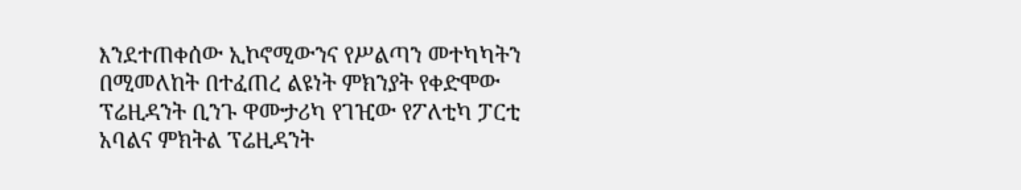እንደተጠቀሰው ኢኮኖሚውንና የሥልጣን መተካካትን በሚመለከት በተፈጠረ ልዩነት ምክንያት የቀድሞው ፕሬዚዳንት ቢንጉ ዋሙታሪካ የገዢው የፖለቲካ ፓርቲ አባልና ምክትል ፕሬዚዳንት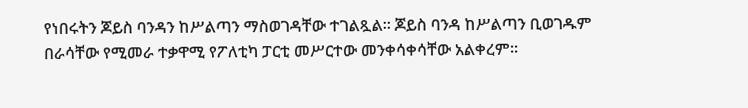የነበሩትን ጆይስ ባንዳን ከሥልጣን ማስወገዳቸው ተገልጿል። ጆይስ ባንዳ ከሥልጣን ቢወገዱም በራሳቸው የሚመራ ተቃዋሚ የፖለቲካ ፓርቲ መሥርተው መንቀሳቀሳቸው አልቀረም።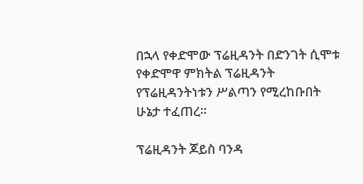በኋላ የቀድሞው ፕሬዚዳንት በድንገት ሲሞቱ የቀድሞዋ ምክትል ፕሬዚዳንት የፕሬዚዳንትነቱን ሥልጣን የሚረከቡበት ሁኔታ ተፈጠረ።

ፕሬዚዳንት ጆይስ ባንዳ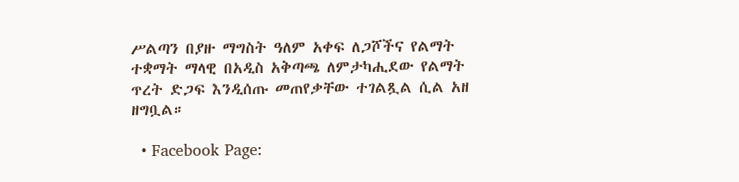ሥልጣን በያዙ ማግስት ዓለም አቀፍ ለጋሾችና የልማት ተቋማት ማላዊ በአዲስ አቅጣጫ ለምታካሒደው የልማት ጥረት ድጋፍ እንዲሰጡ መጠየቃቸው ተገልጿል ሲል አዘ ዘግቧል።

  • Facebook Page: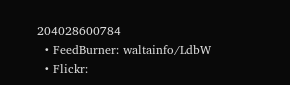204028600784
  • FeedBurner: waltainfo/LdbW
  • Flickr: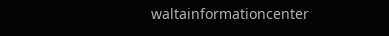waltainformationcenter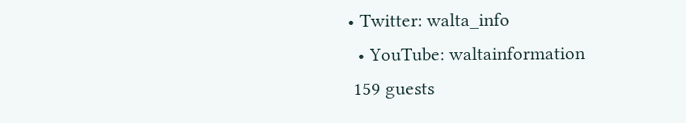• Twitter: walta_info
  • YouTube: waltainformation
 159 guests